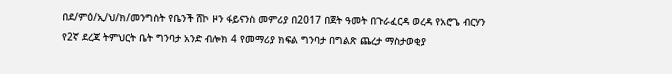በደ/ምዕ/ኢ/ህ/ክ/መንግስት የቤንች ሸኮ ዞን ፋይናንስ መምሪያ በ2017 በጀት ዓመት በጉራፈርዳ ወረዳ የአሮጌ ብርሃን የ2ኛ ደረጃ ትምህርት ቤት ግንባታ አንድ ብሎክ 4 የመማሪያ ክፍል ግንባታ በግልጽ ጨረታ ማስታወቂያ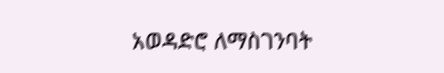አወዳድሮ ለማስገንባት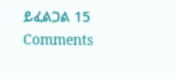ይፈልጋል 15 Comments